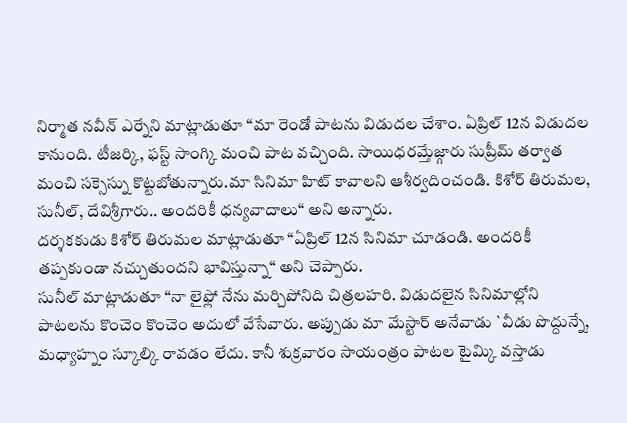నిర్మాత నవీన్ ఎర్నేని మాట్లాడుతూ “మా రెండో పాటను విడుదల చేశాం. ఏప్రిల్ 12న విడుదల కానుంది. టీజర్కి, ఫస్ట్ సాంగ్కి మంచి పాట వచ్చింది. సాయిధరమ్తేజ్గారు సుప్రీమ్ తర్వాత మంచి సక్సెస్ను కొట్టబోతున్నారు.మా సినిమా హిట్ కావాలని ఆశీర్వదించండి. కిశోర్ తిరుమల, సునీల్, దేవిశ్రీగారు.. అందరికీ ధన్యవాదాలు“ అని అన్నారు.
దర్శకకుడు కిశోర్ తిరుమల మాట్లాడుతూ “ఏప్రిల్ 12న సినిమా చూడండి. అందరికీ తప్పకుండా నచ్చుతుందని భావిస్తున్నా“ అని చెప్పారు.
సునీల్ మాట్లాడుతూ “నా లైఫ్లో నేను మర్చిపోనిది చిత్రలహరి. విడుదలైన సినిమాల్లోని పాటలను కొంచెం కొంచెం అదులో వేసేవారు. అప్పుడు మా మేస్టార్ అనేవాడు `వీడు పొద్దున్నే, మధ్యాహ్నం స్కూల్కి రావడం లేదు. కానీ శుక్రవారం సాయంత్రం పాటల టైమ్కి వస్తాడు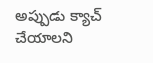అప్పుడు క్యాచ్ చేయాలని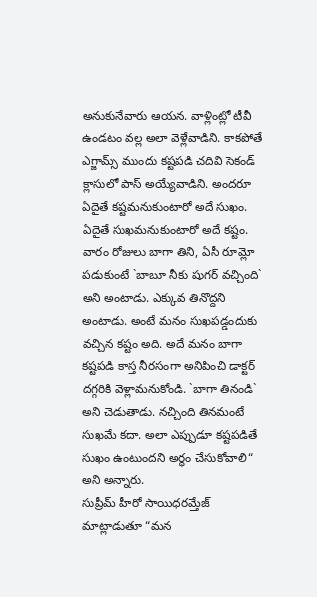అనుకునేవారు ఆయన. వాళ్లింట్లో టీవీ ఉండటం వల్ల అలా వెళ్లేవాడిని. కాకపోతే ఎగ్జామ్స్ ముందు కష్టపడి చదివి సెకండ్ క్లాసులో పాస్ అయ్యేవాడిని. అందరూ ఏదైతే కష్టమనుకుంటారో అదే సుఖం. ఏదైతే సుఖమనుకుంటారో అదే కష్టం. వారం రోజులు బాగా తిని, ఏసీ రూమ్లో పడుకుంటే `బాబూ నీకు షుగర్ వచ్చింది` అని అంటాడు. ఎక్కువ తినొద్దని అంటాడు. అంటే మనం సుఖపడ్డందుకు వచ్చిన కష్టం అది. అదే మనం బాగా కష్టపడి కాస్త నీరసంగా అనిపించి డాక్టర్ దగ్గరికి వెళ్లామనుకోండి. `బాగా తినండి` అని చెడుతాడు. నచ్చింది తినమంటే సుఖమే కదా. అలా ఎప్పుడూ కష్టపడితే సుఖం ఉంటుందని అర్థం చేసుకోవాలి“ అని అన్నారు.
సుప్రీమ్ హీరో సాయిధరమ్తేజ్ మాట్లాడుతూ “మన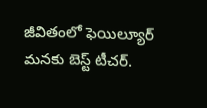జీవితంలో ఫెయిల్యూర్ మనకు బెస్ట్ టీచర్.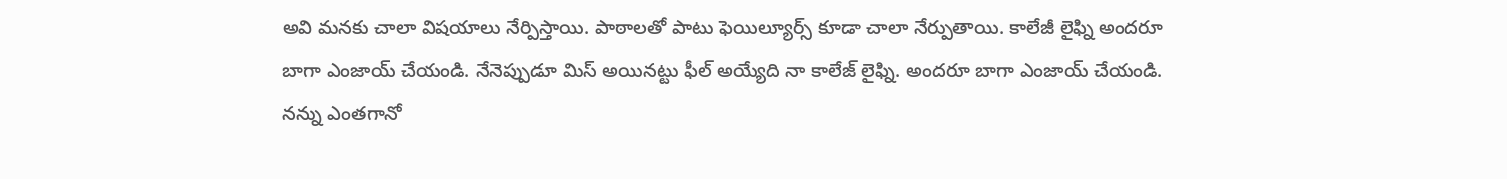అవి మనకు చాలా విషయాలు నేర్పిస్తాయి. పాఠాలతో పాటు ఫెయిల్యూర్స్ కూడా చాలా నేర్పుతాయి. కాలేజీ లైఫ్ని అందరూ బాగా ఎంజాయ్ చేయండి. నేనెప్పుడూ మిస్ అయినట్టు ఫీల్ అయ్యేది నా కాలేజ్ లైఫ్ని. అందరూ బాగా ఎంజాయ్ చేయండి. నన్ను ఎంతగానో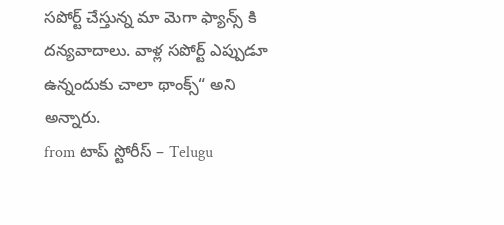సపోర్ట్ చేస్తున్న మా మెగా ఫ్యాన్స్ కి దన్యవాదాలు. వాళ్ల సపోర్ట్ ఎప్పుడూ ఉన్నందుకు చాలా థాంక్స్“ అని అన్నారు.
from టాప్ స్టోరీస్ – Telugu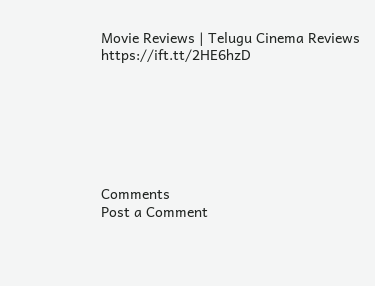Movie Reviews | Telugu Cinema Reviews https://ift.tt/2HE6hzD







Comments
Post a Comment